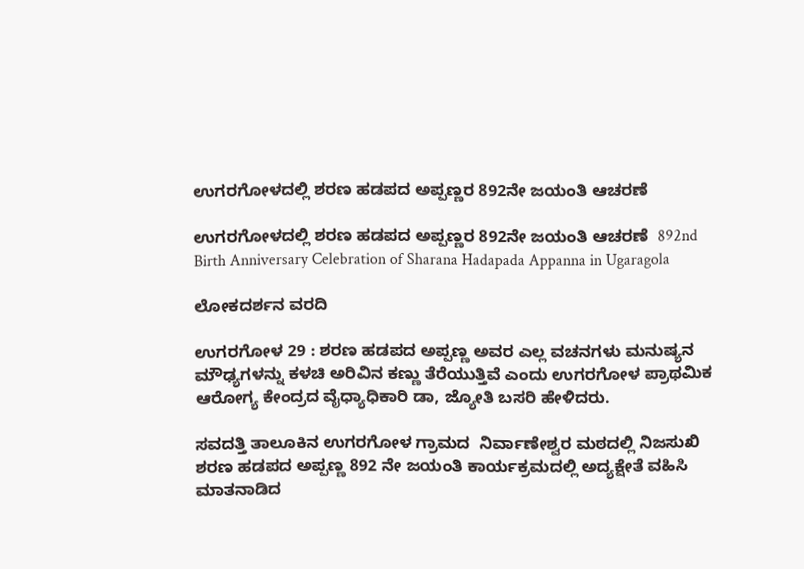ಉಗರಗೋಳದಲ್ಲಿ ಶರಣ ಹಡಪದ ಅಪ್ಪಣ್ಣರ 892ನೇ ಜಯಂತಿ ಆಚರಣೆ

ಉಗರಗೋಳದಲ್ಲಿ ಶರಣ ಹಡಪದ ಅಪ್ಪಣ್ಣರ 892ನೇ ಜಯಂತಿ ಆಚರಣೆ  892nd Birth Anniversary Celebration of Sharana Hadapada Appanna in Ugaragola

ಲೋಕದರ್ಶನ ವರದಿ

ಉಗರಗೋಳ 29 : ಶರಣ ಹಡಪದ ಅಪ್ಪಣ್ಣ ಅವರ ಎಲ್ಲ ವಚನಗಳು ಮನುಷ್ಯನ ಮೌಢ್ಯಗಳನ್ನು ಕಳಚಿ ಅರಿವಿನ ಕಣ್ಣು ತೆರೆಯುತ್ತಿವೆ ಎಂದು ಉಗರಗೋಳ ಪ್ರಾಥಮಿಕ ಆರೋಗ್ಯ ಕೇಂದ್ರದ ವೈಧ್ಯಾಧಿಕಾರಿ ಡಾ, ಜ್ಯೋತಿ ಬಸರಿ ಹೇಳಿದರು.

ಸವದತ್ತಿ ತಾಲೂಕಿನ ಉಗರಗೋಳ ಗ್ರಾಮದ  ನಿರ್ವಾಣೇಶ್ವರ ಮಠದಲ್ಲಿ ನಿಜಸುಖಿ ಶರಣ ಹಡಪದ ಅಪ್ಪಣ್ಣ 892 ನೇ ಜಯಂತಿ ಕಾರ್ಯಕ್ರಮದಲ್ಲಿ ಅದ್ಯಕ್ಷೇತೆ ವಹಿಸಿ ಮಾತನಾಡಿದ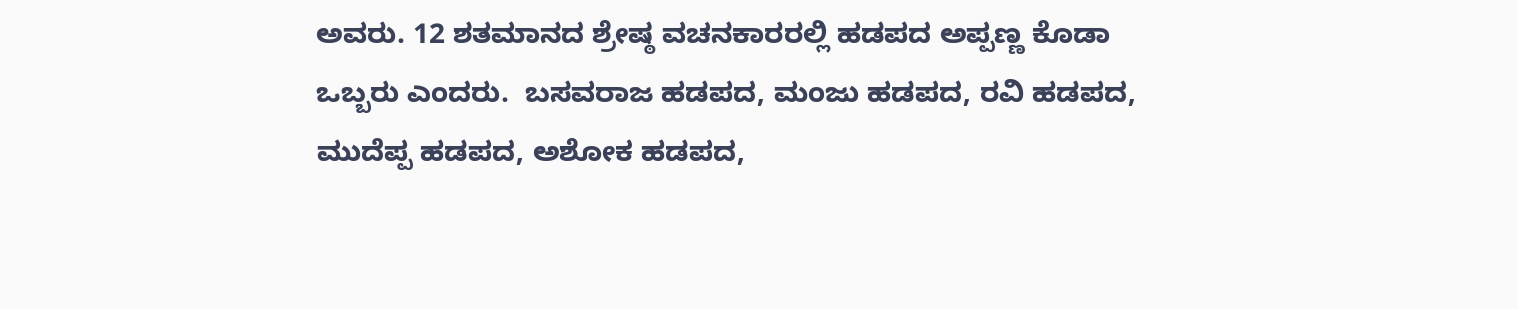ಅವರು. 12 ಶತಮಾನದ ಶ್ರೇಷ್ಠ ವಚನಕಾರರಲ್ಲಿ ಹಡಪದ ಅಪ್ಪಣ್ಣ ಕೊಡಾ ಒಬ್ಬರು ಎಂದರು.  ಬಸವರಾಜ ಹಡಪದ, ಮಂಜು ಹಡಪದ, ರವಿ ಹಡಪದ, ಮುದೆಪ್ಪ ಹಡಪದ, ಅಶೋಕ ಹಡಪದ,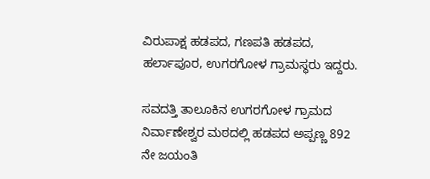ವಿರುಪಾಕ್ಷ ಹಡಪದ, ಗಣಪತಿ ಹಡಪದ, ಹರ್ಲಾಪೂರ, ಉಗರಗೋಳ ಗ್ರಾಮಸ್ಥರು ಇದ್ದರು.

ಸವದತ್ತಿ ತಾಲೂಕಿನ ಉಗರಗೋಳ ಗ್ರಾಮದ   ನಿರ್ವಾಣೇಶ್ವರ ಮಠದಲ್ಲಿ ಹಡಪದ ಅಪ್ಪಣ್ಣ 892 ನೇ ಜಯಂತಿ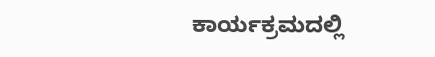ಕಾರ್ಯಕ್ರಮದಲ್ಲಿ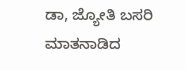ಡಾ, ಜ್ಯೋತಿ ಬಸರಿ ಮಾತನಾಡಿದ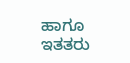ಹಾಗೂ ಇತತರು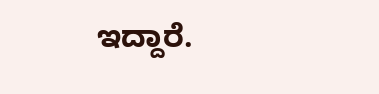ಇದ್ದಾರೆ.